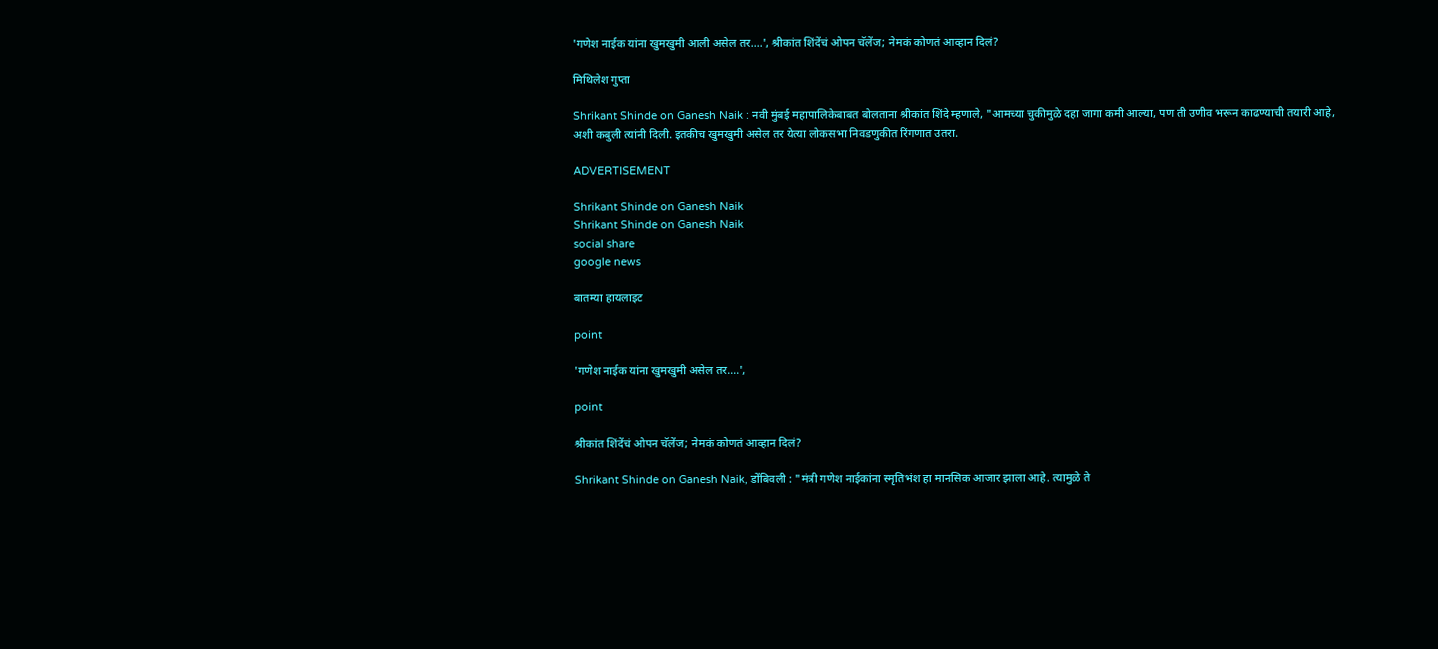'गणेश नाईक यांना खुमखुमी आली असेल तर....', श्रीकांत शिंदेंचं ओपन चॅलेंज; नेमकं कोणतं आव्हान दिलं?

मिथिलेश गुप्ता

Shrikant Shinde on Ganesh Naik : नवी मुंबई महापालिकेबाबत बोलताना श्रीकांत शिंदे म्हणाले, "आमच्या चुकीमुळे दहा जागा कमी आल्या, पण ती उणीव भरून काढण्याची तयारी आहे, अशी कबुली त्यांनी दिली. इतकीच खुमखुमी असेल तर येत्या लोकसभा निवडणुकीत रिंगणात उतरा.

ADVERTISEMENT

Shrikant Shinde on Ganesh Naik
Shrikant Shinde on Ganesh Naik
social share
google news

बातम्या हायलाइट

point

'गणेश नाईक यांना खुमखुमी असेल तर....',

point

श्रीकांत शिंदेंचं ओपन चॅलेंज; नेमकं कोणतं आव्हान दिलं?

Shrikant Shinde on Ganesh Naik, डोंबिवली : "मंत्री गणेश नाईकांना स्मृतिभंश हा मानसिक आजार झाला आहे. त्यामुळे ते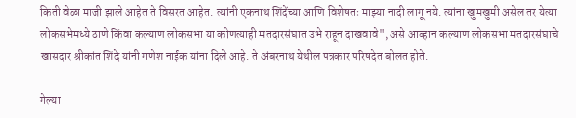किती वेळा माजी झाले आहेत ते विसरत आहेत. त्यांनी एकनाथ शिंदेंच्या आणि विशेषतः माझ्या नादी लागू नये. त्यांना खुमखुमी असेल तर येत्या लोकसभेमध्ये ठाणे किंवा कल्याण लोकसभा या कोणत्याही मतदारसंघात उभे राहून दाखवावे", असे आव्हान कल्याण लोकसभा मतदारसंघाचे खासदार श्रीकांत शिंदे यांनी गणेश नाईक यांना दिले आहे. ते अंबरनाथ येथील पत्रकार परिषदेत बोलत होते.

गेल्या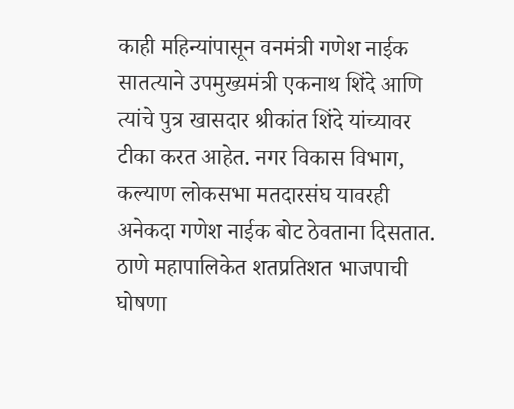काही महिन्यांपासून वनमंत्री गणेश नाईक सातत्याने उपमुख्यमंत्री एकनाथ शिंदे आणि त्यांचे पुत्र खासदार श्रीकांत शिंदे यांच्यावर टीका करत आहेत. नगर विकास विभाग, कल्याण लोकसभा मतदारसंघ यावरही अनेकदा गणेश नाईक बोट ठेवताना दिसतात. ठाणे महापालिकेत शतप्रतिशत भाजपाची घोषणा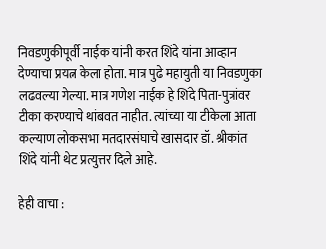निवडणुकीपूर्वी नाईक यांनी करत शिंदे यांना आव्हान देण्याचा प्रयत्न केला होता. मात्र पुढे महायुती या निवडणुका लढवल्या गेल्या. मात्र गणेश नाईक हे शिंदे पिता-पुत्रांवर टीका करण्याचे थांबवत नाहीत. त्यांच्या या टीकेला आता कल्याण लोकसभा मतदारसंघाचे खासदार डॉ. श्रीकांत शिंदे यांनी थेट प्रत्युत्तर दिले आहे.

हेही वाचा :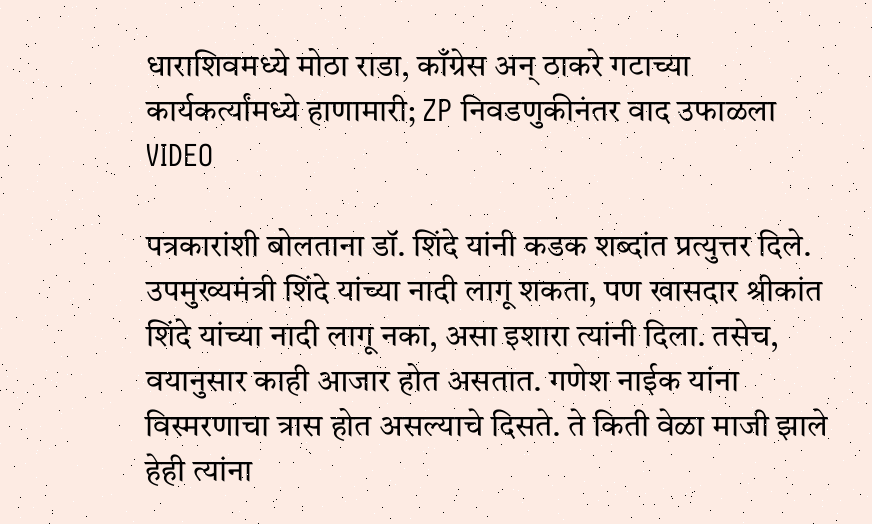धाराशिवमध्ये मोठा राडा, काँग्रेस अन् ठाकरे गटाच्या कार्यकर्त्यांमध्ये हाणामारी; ZP निवडणुकीनंतर वाद उफाळला VIDEO

पत्रकारांशी बोलताना डॉ. शिंदे यांनी कडक शब्दांत प्रत्युत्तर दिले. उपमुख्यमंत्री शिंदे यांच्या नादी लागू शकता, पण खासदार श्रीकांत शिंदे यांच्या नादी लागू नका, असा इशारा त्यांनी दिला. तसेच, वयानुसार काही आजार होत असतात. गणेश नाईक यांना विस्मरणाचा त्रास होत असल्याचे दिसते. ते किती वेळा माजी झाले हेही त्यांना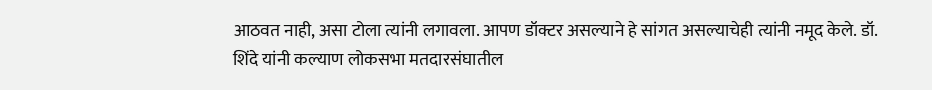आठवत नाही, असा टोला त्यांनी लगावला. आपण डॉक्टर असल्याने हे सांगत असल्याचेही त्यांनी नमूद केले. डॉ. शिंदे यांनी कल्याण लोकसभा मतदारसंघातील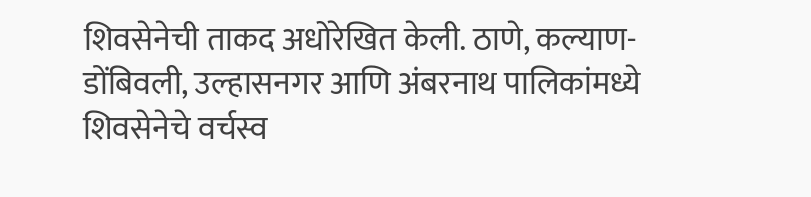शिवसेनेची ताकद अधोरेखित केली. ठाणे, कल्याण-डोंबिवली, उल्हासनगर आणि अंबरनाथ पालिकांमध्ये शिवसेनेचे वर्चस्व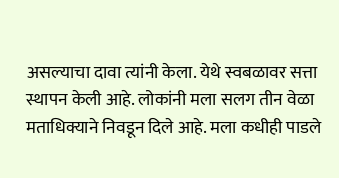असल्याचा दावा त्यांनी केला. येथे स्वबळावर सत्ता स्थापन केली आहे. लोकांनी मला सलग तीन वेळा मताधिक्याने निवडून दिले आहे. मला कधीही पाडले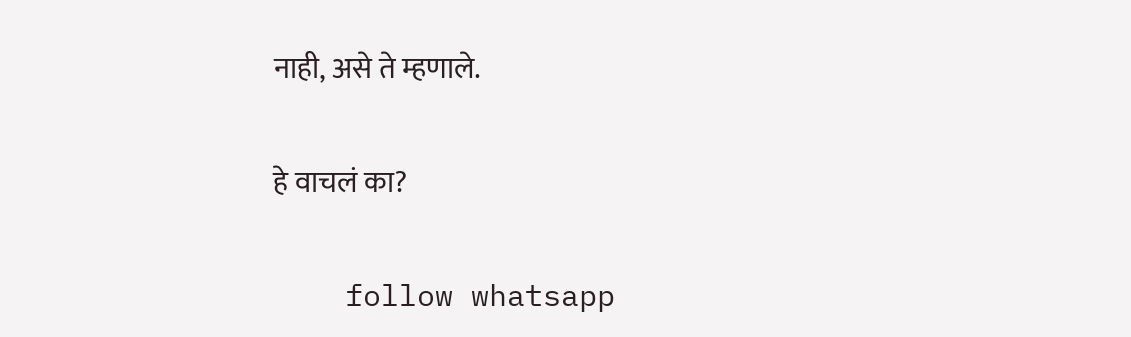नाही, असे ते म्हणाले.

हे वाचलं का?

    follow whatsapp